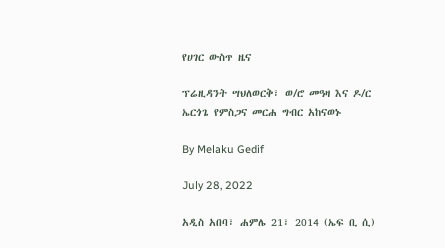የሀገር ውስጥ ዜና

ፕሬዚዳንት ሣህለወርቅ፣ ወ/ሮ መዓዛ እና ዶ/ር ኤርጎጌ የምስጋና መርሐ ግብር አከናወኑ

By Melaku Gedif

July 28, 2022

አዲስ አበባ፣ ሐምሌ 21፣ 2014 (ኤፍ ቢ ሲ)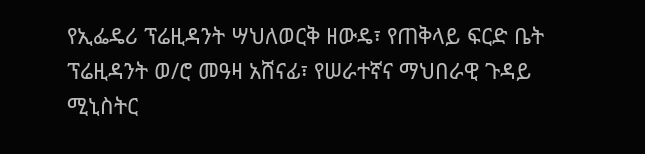የኢፌዴሪ ፕሬዚዳንት ሣህለወርቅ ዘውዴ፣ የጠቅላይ ፍርድ ቤት ፕሬዚዳንት ወ/ሮ መዓዛ አሸናፊ፣ የሠራተኛና ማህበራዊ ጉዳይ ሚኒስትር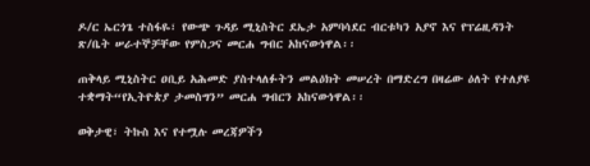ዶ/ር ኤርጎጌ ተስፋዬ፣ የውጭ ጉዳይ ሚኒስትር ደኤታ አምባሳደር ብርቱካን አያኖ እና የፕሬዚዳንት ጽ/ቤት ሠራተኞቻቸው የምስጋና መርሐ ግብር አከናውነዋል፡፡

ጠቅላይ ሚኒስትር ዐቢይ አሕመድ ያስተላለፉትን መልዕክት መሠረት በማድረግ በዛሬው ዕለት የተለያዩ ተቋማት“የኢትዮጵያ ታመስግን” መርሐ ግብርን አከናውነዋል፡፡

ወቅታዊ፣ ትኩስ እና የተሟሉ መረጃዎችን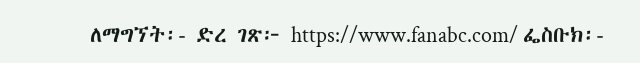ለማግኘት፡- ድረ ገጽ፦ https://www.fanabc.com/ ፌስቡክ፡-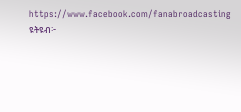https://www.facebook.com/fanabroadcasting ዩትዩብ፦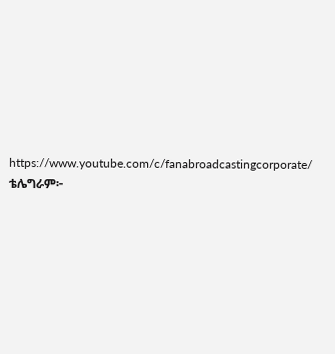https://www.youtube.com/c/fanabroadcastingcorporate/ ቴሌግራም፦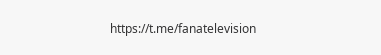https://t.me/fanatelevision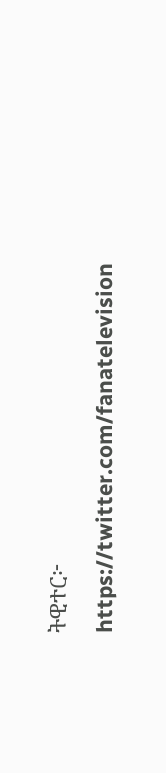ትዊተር፦ https://twitter.com/fanatelevision